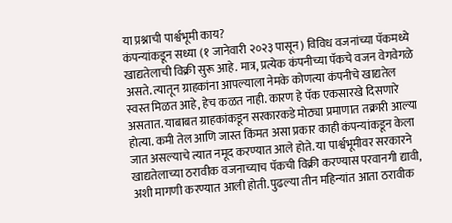या प्रश्नाची पार्श्वभूमी काय?
कंपन्यांकडून सध्या (१ जानेवारी २०२३ पासून) विविध वजनांच्या पॅकमध्ये खाद्यतेलाची विक्री सुरू आहे. मात्र, प्रत्येक कंपनीच्या पॅकचे वजन वेगवेगळे असते. त्यातून ग्राहकांना आपल्याला नेमके कोणत्या कंपनीचे खाद्यतेल स्वस्त मिळत आहे, हेच कळत नाही. कारण हे पॅक एकसारखे दिसणारे असतात. याबाबत ग्राहकांकडून सरकारकडे मोठ्या प्रमाणात तक्रारी आल्या होत्या. कमी तेल आणि जास्त किंमत असा प्रकार काही कंपन्यांकडून केला जात असल्याचे त्यात नमूद करण्यात आले होते. या पार्श्वभूमीवर सरकारने खाद्यतेलाच्या ठरावीक वजनाच्याच पॅकची विक्री करण्यास परवानगी द्यावी, अशी मागणी करण्यात आली होती. पुढल्या तीन महिन्यांत आता ठरावीक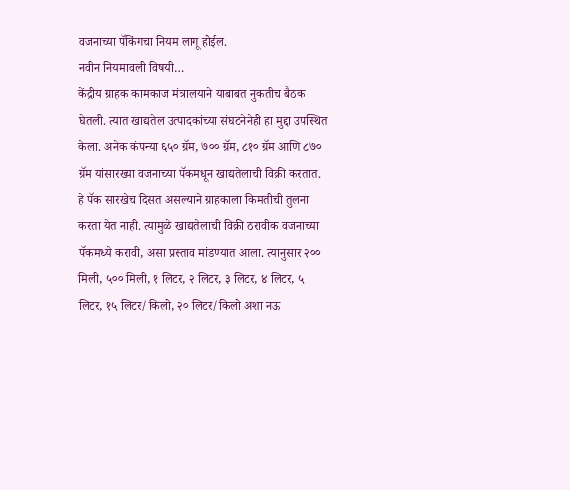वजनाच्या पॅकिंगचा नियम लागू होईल.
नवीन नियमावली विषयी…
केंद्रीय ग्राहक कामकाज मंत्रालयाने याबाबत नुकतीच बैठक घेतली. त्यात खाद्यतेल उत्पादकांच्या संघटनेनेही हा मुद्दा उपस्थित केला. अनेक कंपन्या ६५० ग्रॅम, ७०० ग्रॅम, ८१० ग्रॅम आणि ८७० ग्रॅम यांसारख्या वजनाच्या पॅकमधून खाद्यतेलाची विक्री करतात. हे पॅक सारखेच दिसत असल्याने ग्राहकाला किमतीची तुलना करता येत नाही. त्यामुळे खाद्यतेलाची विक्री ठरावीक वजनाच्या पॅकमध्ये करावी, असा प्रस्ताव मांडण्यात आला. त्यानुसार २०० मिली, ५०० मिली, १ लिटर, २ लिटर, ३ लिटर, ४ लिटर, ५ लिटर, १५ लिटर/किलो, २० लिटर/किलो अशा नऊ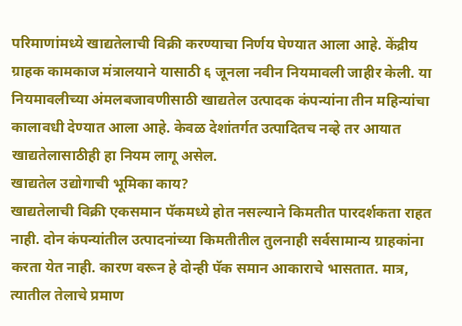परिमाणांमध्ये खाद्यतेलाची विक्री करण्याचा निर्णय घेण्यात आला आहे. केंद्रीय ग्राहक कामकाज मंत्रालयाने यासाठी ६ जूनला नवीन नियमावली जाहीर केली. या नियमावलीच्या अंमलबजावणीसाठी खाद्यतेल उत्पादक कंपन्यांना तीन महिन्यांचा कालावधी देण्यात आला आहे. केवळ देशांतर्गत उत्पादितच नव्हे तर आयात खाद्यतेलासाठीही हा नियम लागू असेल.
खाद्यतेल उद्योगाची भूमिका काय?
खाद्यतेलाची विक्री एकसमान पॅकमध्ये होत नसल्याने किमतीत पारदर्शकता राहत नाही. दोन कंपन्यांतील उत्पादनांच्या किमतीतील तुलनाही सर्वसामान्य ग्राहकांना करता येत नाही. कारण वरून हे दोन्ही पॅक समान आकाराचे भासतात. मात्र, त्यातील तेलाचे प्रमाण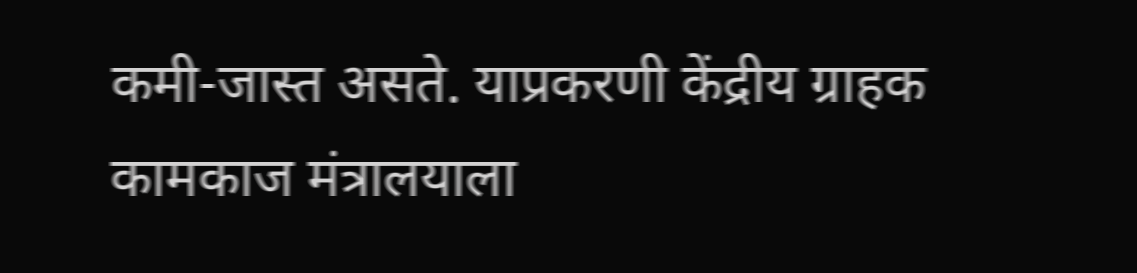कमी-जास्त असते. याप्रकरणी केंद्रीय ग्राहक कामकाज मंत्रालयाला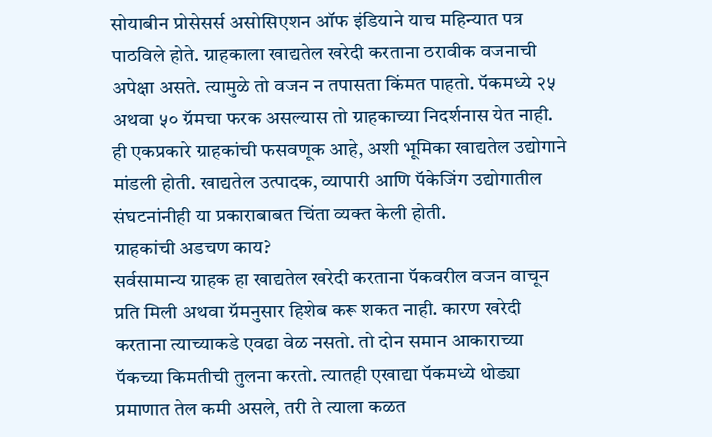सोयाबीन प्रोसेसर्स असोसिएशन ऑफ इंडियाने याच महिन्यात पत्र पाठविले होते. ग्राहकाला खाद्यतेल खरेदी करताना ठरावीक वजनाची अपेक्षा असते. त्यामुळे तो वजन न तपासता किंमत पाहतो. पॅकमध्ये २५ अथवा ५० ग्रॅमचा फरक असल्यास तो ग्राहकाच्या निदर्शनास येत नाही. ही एकप्रकारे ग्राहकांची फसवणूक आहे, अशी भूमिका खाद्यतेल उद्योगाने मांडली होती. खाद्यतेल उत्पादक, व्यापारी आणि पॅकेजिंग उद्योगातील संघटनांनीही या प्रकाराबाबत चिंता व्यक्त केली होती.
ग्राहकांची अडचण काय?
सर्वसामान्य ग्राहक हा खाद्यतेल खरेदी करताना पॅकवरील वजन वाचून प्रति मिली अथवा ग्रॅमनुसार हिशेब करू शकत नाही. कारण खरेदी करताना त्याच्याकडे एवढा वेळ नसतो. तो दोन समान आकाराच्या पॅकच्या किमतीची तुलना करतो. त्यातही एखाद्या पॅकमध्ये थोड्या प्रमाणात तेल कमी असले, तरी ते त्याला कळत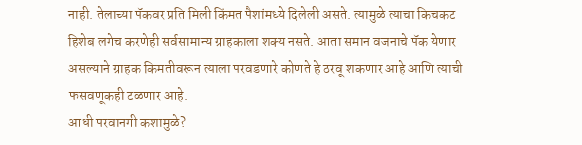नाही. तेलाच्या पॅकवर प्रति मिली किंमत पैशांमध्ये दिलेली असते. त्यामुळे त्याचा किचकट हिशेब लगेच करणेही सर्वसामान्य ग्राहकाला शक्य नसते. आता समान वजनाचे पॅक येणार असल्याने ग्राहक किमतीवरून त्याला परवडणारे कोणते हे ठरवू शकणार आहे आणि त्याची फसवणूकही टळणार आहे.
आधी परवानगी कशामुळे?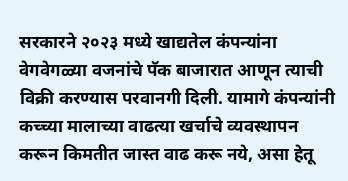सरकारने २०२३ मध्ये खाद्यतेल कंपन्यांना वेगवेगळ्या वजनांचे पॅक बाजारात आणून त्याची विक्री करण्यास परवानगी दिली. यामागे कंपन्यांनी कच्च्या मालाच्या वाढत्या खर्चाचे व्यवस्थापन करून किमतीत जास्त वाढ करू नये, असा हेतू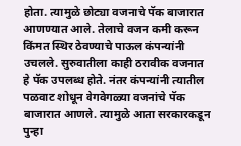होता. त्यामुळे छोट्या वजनाचे पॅक बाजारात आणण्यात आले. तेलाचे वजन कमी करून किंमत स्थिर ठेवण्याचे पाऊल कंपन्यांनी उचलले. सुरुवातीला काही ठरावीक वजनात हे पॅक उपलब्ध होते. नंतर कंपन्यांनी त्यातील पळवाट शोधून वेगवेगळ्या वजनांचे पॅक बाजारात आणले. त्यामुळे आता सरकारकडून पुन्हा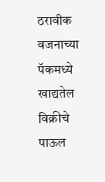ठरावीक वजनाच्या पॅकमध्ये खाद्यतेल विक्रीचे पाऊल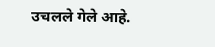उचलले गेले आहे.